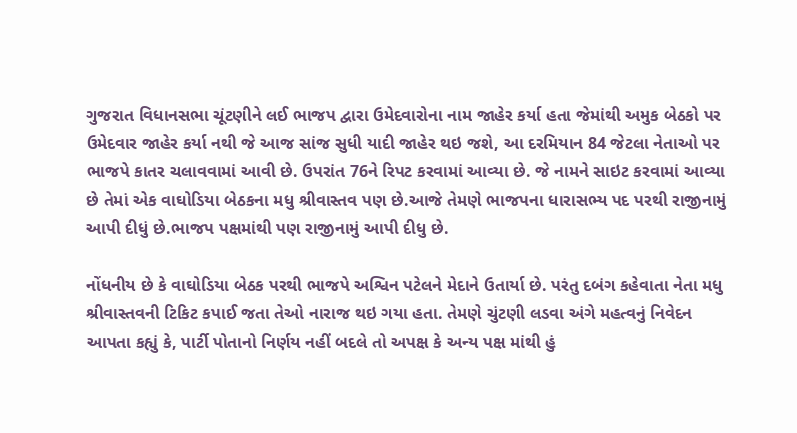ગુજરાત વિધાનસભા ચૂંટણીને લઈ ભાજપ દ્વારા ઉમેદવારોના નામ જાહેર કર્યા હતા જેમાંથી અમુક બેઠકો પર ઉમેદવાર જાહેર કર્યા નથી જે આજ સાંજ સુધી યાદી જાહેર થઇ જશે, આ દરમિયાન 84 જેટલા નેતાઓ પર ભાજપે કાતર ચલાવવામાં આવી છે. ઉપરાંત 76ને રિપટ કરવામાં આવ્યા છે. જે નામને સાઇટ કરવામાં આવ્યા છે તેમાં એક વાઘોડિયા બેઠકના મધુ શ્રીવાસ્તવ પણ છે.આજે તેમણે ભાજપના ધારાસભ્ય પદ પરથી રાજીનામું આપી દીધું છે.ભાજપ પક્ષમાંથી પણ રાજીનામું આપી દીધુ છે.

નોંધનીય છે કે વાઘોડિયા બેઠક પરથી ભાજપે અશ્વિન પટેલને મેદાને ઉતાર્યા છે. પરંતુ દબંગ કહેવાતા નેતા મધુ શ્રીવાસ્તવની ટિકિટ કપાઈ જતા તેઓ નારાજ થઇ ગયા હતા. તેમણે ચુંટણી લડવા અંગે મહત્વનું નિવેદન આપતા કહ્યું કે, પાર્ટી પોતાનો નિર્ણય નહીં બદલે તો અપક્ષ કે અન્ય પક્ષ માંથી હું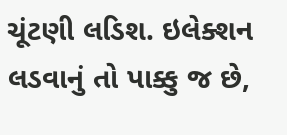ચૂંટણી લડિશ. ઇલેક્શન લડવાનું તો પાક્કુ જ છે,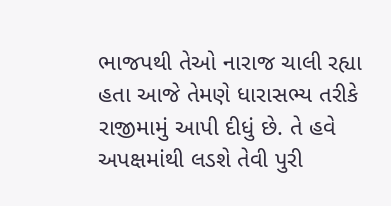ભાજપથી તેઓ નારાજ ચાલી રહ્યા હતા આજે તેમણે ધારાસભ્ય તરીકે રાજીમામું આપી દીધું છે. તે હવે અપક્ષમાંથી લડશે તેવી પુરી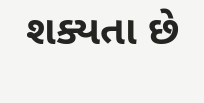શક્યતા છે